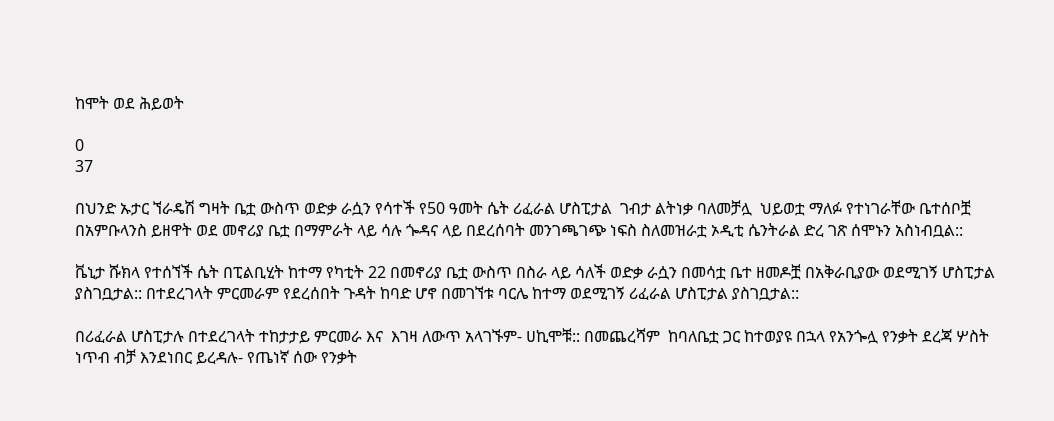ከሞት ወደ ሕይወት

0
37

በህንድ ኡታር ኘራዴሽ ግዛት ቤቷ ውስጥ ወድቃ ራሷን የሳተች የ50 ዓመት ሴት ሪፈራል ሆስፒታል  ገብታ ልትነቃ ባለመቻሏ  ህይወቷ ማለፉ የተነገራቸው ቤተሰቦቿ በአምቡላንስ ይዘዋት ወደ መኖሪያ ቤቷ በማምራት ላይ ሳሉ ጐዳና ላይ በደረሰባት መንገጫገጭ ነፍስ ስለመዝራቷ ኦዲቲ ሴንትራል ድረ ገጽ ሰሞኑን አስነብቧል::

ቬኒታ ሹክላ የተሰኘች ሴት በፒልቢሂት ከተማ የካቲት 22 በመኖሪያ ቤቷ ውስጥ በስራ ላይ ሳለች ወድቃ ራሷን በመሳቷ ቤተ ዘመዶቿ በአቅራቢያው ወደሚገኝ ሆስፒታል ያስገቧታል:: በተደረገላት ምርመራም የደረሰበት ጉዳት ከባድ ሆኖ በመገኘቱ ባርሌ ከተማ ወደሚገኝ ሪፈራል ሆስፒታል ያስገቧታል::

በሪፈራል ሆስፒታሉ በተደረገላት ተከታታይ ምርመራ እና  እገዛ ለውጥ አላገኙም- ሀኪሞቹ:: በመጨረሻም  ከባለቤቷ ጋር ከተወያዩ በኋላ የአንጐሏ የንቃት ደረጃ ሦስት ነጥብ ብቻ እንደነበር ይረዳሉ- የጤነኛ ሰው የንቃት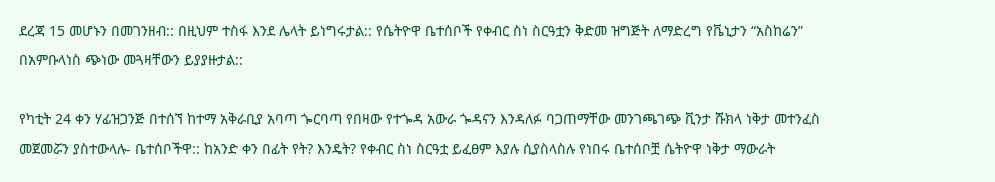ደረጃ 15 መሆኑን በመገንዘብ:: በዚህም ተስፋ እንደ ሌላት ይነግሩታል:: የሴትዮዋ ቤተሰቦች የቀብር ስነ ስርዓቷን ቅድመ ዝግጅት ለማድረግ የቬኒታን “አስከሬን” በአምቡላነስ ጭነው መጓዛቸውን ይያያዙታል::

የካቲት 24 ቀን ሃፊዝጋንጅ በተሰኘ ከተማ አቅራቢያ አባጣ ጐርባጣ የበዛው የተጐዳ አውራ ጐዳናን እንዳለፉ ባጋጠማቸው መንገጫገጭ ቪንታ ሹክላ ነቅታ መተንፈስ መጀመሯን ያስተውላሉ- ቤተሰቦችዋ:: ከአንድ ቀን በፊት የት? እንዴት? የቀብር ስነ ስርዓቷ ይፈፀም እያሉ ሲያስላስሉ የነበሩ ቤተሰቦቿ ሴትዮዋ ነቅታ ማውራት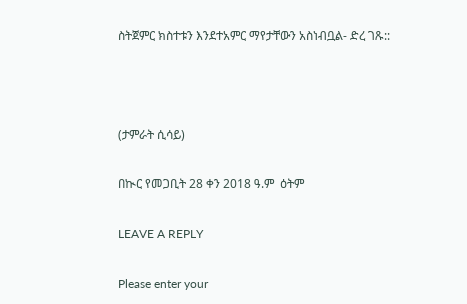ስትጀምር ክስተቱን እንደተአምር ማየታቸውን አስነብቧል- ድረ ገጹ::



(ታምራት ሲሳይ)

በኲር የመጋቢት 28 ቀን 2018 ዓ.ም  ዕትም

LEAVE A REPLY

Please enter your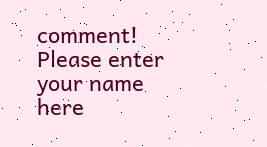comment!
Please enter your name here